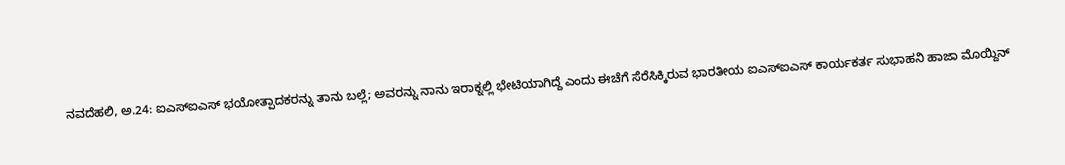ನವದೆಹಲಿ, ಅ.24: ಐಎಸ್ಐಎಸ್ ಭಯೋತ್ಪಾದಕರನ್ನು ತಾನು ಬಲ್ಲೆ; ಅವರನ್ನು ನಾನು ಇರಾಕ್ನಲ್ಲಿ ಭೇಟಿಯಾಗಿದ್ದೆ ಎಂದು ಈಚೆಗೆ ಸೆರೆಸಿಕ್ಕಿರುವ ಭಾರತೀಯ ಐಎಸ್ಐಎಸ್ ಕಾರ್ಯಕರ್ತ ಸುಭಾಹನಿ ಹಾಜಾ ಮೊಯ್ದಿನ್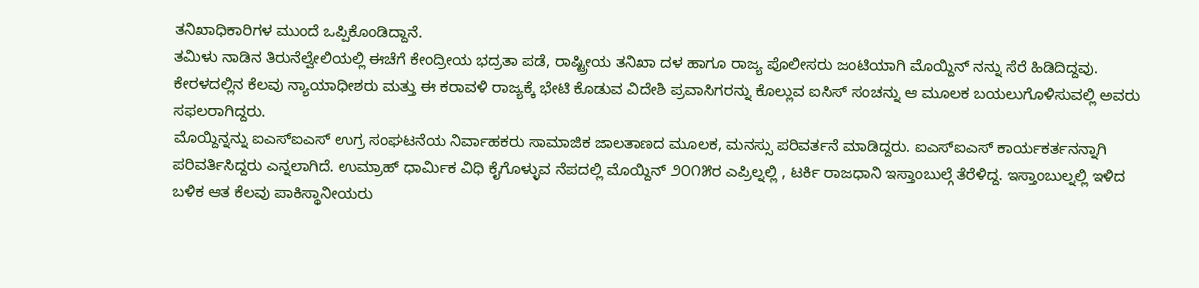ತನಿಖಾಧಿಕಾರಿಗಳ ಮುಂದೆ ಒಪ್ಪಿಕೊಂಡಿದ್ದಾನೆ.
ತಮಿಳು ನಾಡಿನ ತಿರುನೆಲ್ವೇಲಿಯಲ್ಲಿ ಈಚೆಗೆ ಕೇಂದ್ರೀಯ ಭದ್ರತಾ ಪಡೆ, ರಾಷ್ಟ್ರೀಯ ತನಿಖಾ ದಳ ಹಾಗೂ ರಾಜ್ಯ ಪೊಲೀಸರು ಜಂಟಿಯಾಗಿ ಮೊಯ್ದಿನ್ ನನ್ನು ಸೆರೆ ಹಿಡಿದಿದ್ದವು. ಕೇರಳದಲ್ಲಿನ ಕೆಲವು ನ್ಯಾಯಾಧೀಶರು ಮತ್ತು ಈ ಕರಾವಳಿ ರಾಜ್ಯಕ್ಕೆ ಭೇಟಿ ಕೊಡುವ ವಿದೇಶಿ ಪ್ರವಾಸಿಗರನ್ನು ಕೊಲ್ಲುವ ಐಸಿಸ್ ಸಂಚನ್ನು ಆ ಮೂಲಕ ಬಯಲುಗೊಳಿಸುವಲ್ಲಿ ಅವರು ಸಫಲರಾಗಿದ್ದರು.
ಮೊಯ್ದಿನ್ನನ್ನು ಐಎಸ್ಐಎಸ್ ಉಗ್ರ ಸಂಘಟನೆಯ ನಿರ್ವಾಹಕರು ಸಾಮಾಜಿಕ ಜಾಲತಾಣದ ಮೂಲಕ, ಮನಸ್ಸು ಪರಿವರ್ತನೆ ಮಾಡಿದ್ದರು. ಐಎಸ್ಐಎಸ್ ಕಾರ್ಯಕರ್ತನನ್ನಾಗಿ ಪರಿವರ್ತಿಸಿದ್ದರು ಎನ್ನಲಾಗಿದೆ. ಉಮ್ರಾಹ್ ಧಾರ್ಮಿಕ ವಿಧಿ ಕೈಗೊಳ್ಳುವ ನೆಪದಲ್ಲಿ ಮೊಯ್ದಿನ್ ೨೦೧೫ರ ಎಪ್ರಿಲ್ನಲ್ಲಿ , ಟರ್ಕಿ ರಾಜಧಾನಿ ಇಸ್ತಾಂಬುಲ್ಗೆ ತೆರೆಳಿದ್ದ. ಇಸ್ತಾಂಬುಲ್ನಲ್ಲಿ ಇಳಿದ ಬಳಿಕ ಆತ ಕೆಲವು ಪಾಕಿಸ್ಥಾನೀಯರು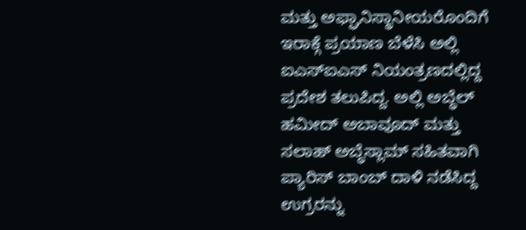ಮತ್ತು ಅಫ್ಘಾನಿಸ್ಥಾನೀಯರೊಂದಿಗೆ ಇರಾಕ್ಗೆ ಪ್ರಯಾಣ ಬೆಳೆಸಿ ಅಲ್ಲಿ ಐಎಸ್ಐಎಸ್ ನಿಯಂತ್ರಣದಲ್ಲಿದ್ದ ಪ್ರದೇಶ ತಲುಪಿದ್ದ. ಅಲ್ಲಿ ಅಬ್ಧೆಲ್ ಹಮೀದ್ ಅಬಾವೂದ್ ಮತ್ತು ಸಲಾಹ್ ಅಬ್ಧೆಸ್ಲಾಮ್ ಸಹಿತವಾಗಿ ಪ್ಯಾರಿಸ್ ಬಾಂಬ್ ದಾಳಿ ನಡೆಸಿದ್ದ ಉಗ್ರರನ್ನು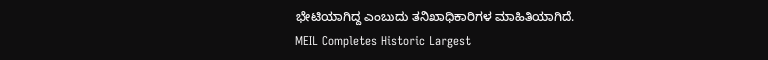ಭೇಟಿಯಾಗಿದ್ದ ಎಂಬುದು ತನಿಖಾಧಿಕಾರಿಗಳ ಮಾಹಿತಿಯಾಗಿದೆ.
MEIL Completes Historic Largest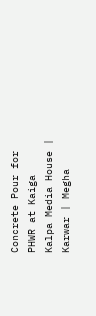Concrete Pour for PHWR at Kaiga
Kalpa Media House | Karwar | Megha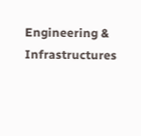Engineering & Infrastructures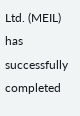Ltd. (MEIL) has successfully completed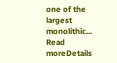one of the largest monolithic...
Read moreDetails